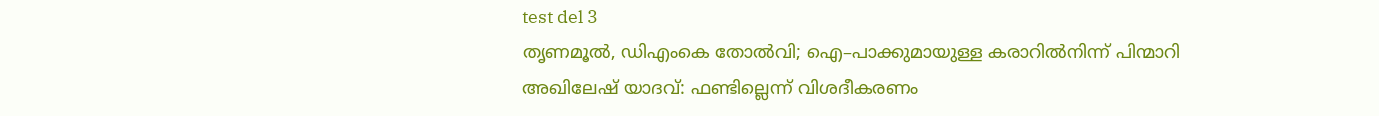test del 3
തൃണമൂൽ, ഡിഎംകെ തോൽവി; ഐ–പാക്കുമായുള്ള കരാറിൽനിന്ന് പിന്മാറി അഖിലേഷ് യാദവ്: ഫണ്ടില്ലെന്ന് വിശദീകരണം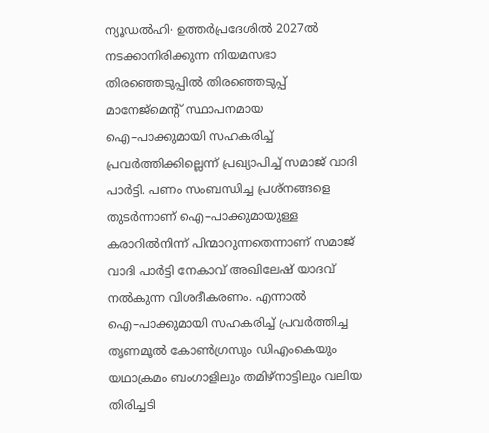ന്യൂഡൽഹി∙ ഉത്തർപ്രദേശിൽ 2027ൽ നടക്കാനിരിക്കുന്ന നിയമസഭാ തിരഞ്ഞെടുപ്പിൽ തിരഞ്ഞെടുപ്പ് മാനേജ്മെന്റ് സ്ഥാപനമായ ഐ–പാക്കുമായി സഹകരിച്ച് പ്രവർത്തിക്കില്ലെന്ന് പ്രഖ്യാപിച്ച് സമാജ് വാദി പാർട്ടി. പണം സംബന്ധിച്ച പ്രശ്നങ്ങളെ തുടർന്നാണ് ഐ–പാക്കുമായുള്ള കരാറിൽനിന്ന് പിന്മാറുന്നതെന്നാണ് സമാജ് വാദി പാർട്ടി നേകാവ് അഖിലേഷ് യാദവ് നൽകുന്ന വിശദീകരണം. എന്നാൽ ഐ–പാക്കുമായി സഹകരിച്ച് പ്രവർത്തിച്ച തൃണമൂൽ കോൺഗ്രസും ഡിഎംകെയും യഥാക്രമം ബംഗാളിലും തമിഴ്നാട്ടിലും വലിയ തിരിച്ചടി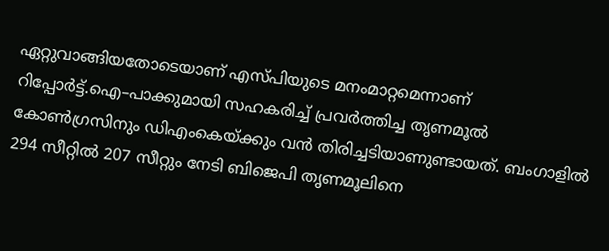ഏറ്റുവാങ്ങിയതോടെയാണ് എസ്പിയുടെ മനംമാറ്റമെന്നാണ് റിപ്പോർട്ട്.ഐ–പാക്കുമായി സഹകരിച്ച് പ്രവർത്തിച്ച തൃണമൂൽ കോൺഗ്രസിനും ഡിഎംകെയ്ക്കും വൻ തിരിച്ചടിയാണുണ്ടായത്. ബംഗാളിൽ 294 സീറ്റിൽ 207 സീറ്റും നേടി ബിജെപി തൃണമൂലിനെ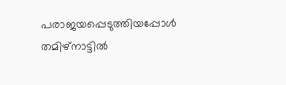പരാജയപ്പെടുത്തിയപ്പോൾ തമിഴ്നാട്ടിൽ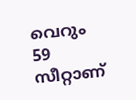വെറും 59 സീറ്റാണ്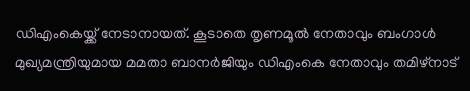ഡിഎംകെയ്ക്ക് നേടാനായത്. കൂടാതെ തൃണമൂൽ നേതാവും ബംഗാൾ മുഖ്യമന്ത്രിയുമായ മമതാ ബാനർജിയും ഡിഎംകെ നേതാവും തമിഴ്നാട്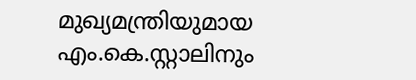മുഖ്യമന്ത്രിയുമായ എം.കെ.സ്റ്റാലിനും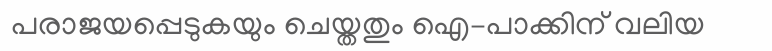പരാജയപ്പെടുകയും ചെയ്തതും ഐ–പാക്കിന് വലിയ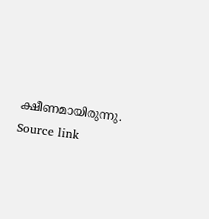ക്ഷീണമായിരുന്നു.
Source link